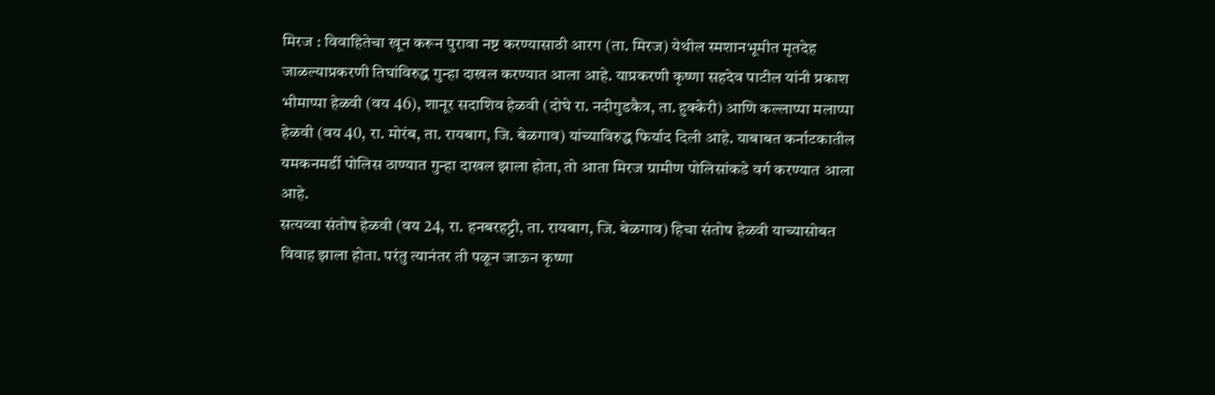मिरज : विवाहितेचा खून करून पुरावा नष्ट करण्यासाठी आरग (ता. मिरज) येथील स्मशानभूमीत मृतदेह जाळल्याप्रकरणी तिघांविरुद्ध गुन्हा दाखल करण्यात आला आहे. याप्रकरणी कृष्णा सहदेव पाटील यांनी प्रकाश भीमाप्पा हेळवी (वय 46), शानूर सदाशिव हेळवी (दोघे रा. नदीगुडकैत्र, ता. हुक्केरी) आणि कल्लाप्पा मलाप्पा हेळवी (वय 40, रा. मोरंब, ता. रायबाग, जि. बेळगाव) यांच्याविरुद्ध फिर्याद दिली आहे. याबाबत कर्नाटकातील यमकनमर्डी पोलिस ठाण्यात गुन्हा दाखल झाला होता, तो आता मिरज ग्रामीण पोलिसांकडे वर्ग करण्यात आला आहे.
सत्यव्वा संतोष हेळवी (वय 24, रा. हनबरहट्टी, ता. रायबाग, जि. बेळगाव) हिचा संतोष हेळवी याच्यासोबत विवाह झाला होता. परंतु त्यानंतर ती पळून जाऊन कृष्णा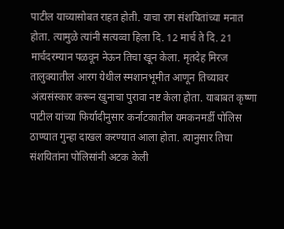पाटील याच्यासोबत राहत होती. याचा राग संशयितांच्या मनात होता. त्यामुळे त्यांनी सत्यव्वा हिला दि. 12 मार्च ते दि. 21 मार्चदरम्यान पळवून नेऊन तिचा खून केला. मृतदेह मिरज तालुक्यातील आरग येथील स्मशानभूमीत आणून तिच्यावर अंत्यसंस्कार करून खुनाचा पुरावा नष्ट केला होता. याबाबत कृष्णा पाटील यांच्या फिर्यादीनुसार कर्नाटकातील यमकनमर्डी पोलिस ठाण्यात गुन्हा दाखल करण्यात आला होता. त्यानुसार तिघा संशयितांना पोलिसांनी अटक केली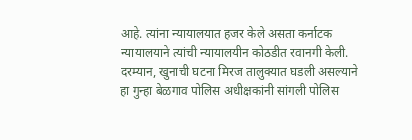आहे. त्यांना न्यायालयात हजर केले असता कर्नाटक न्यायालयाने त्यांची न्यायालयीन कोठडीत रवानगी केली.
दरम्यान, खुनाची घटना मिरज तालुक्यात घडली असल्याने हा गुन्हा बेळगाव पोलिस अधीक्षकांनी सांगली पोलिस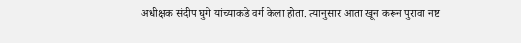अधीक्षक संदीप घुगे यांच्याकडे वर्ग केला होता. त्यानुसार आता खून करून पुरावा नष्ट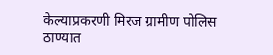केल्याप्रकरणी मिरज ग्रामीण पोलिस ठाण्यात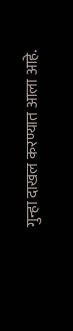गुन्हा दाखल करण्यात आला आहे.